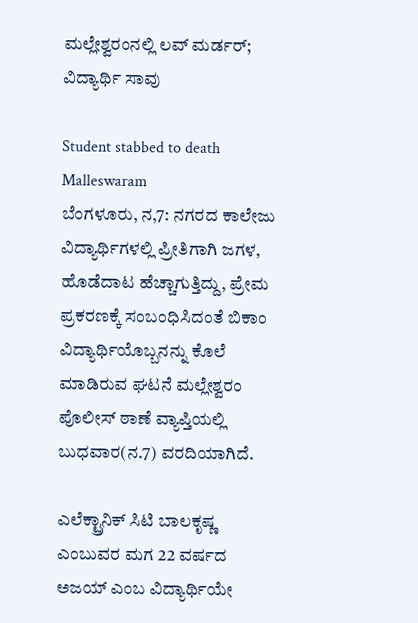ಮಲ್ಲೇಶ್ವರಂನಲ್ಲಿ ಲವ್ ಮರ್ಡರ್; ವಿದ್ಯಾರ್ಥಿ ಸಾವು

Student stabbed to death Malleswaram
ಬೆಂಗಳೂರು, ನ,7: ನಗರದ ಕಾಲೇಜು ವಿದ್ಯಾರ್ಥಿಗಳಲ್ಲಿ ಪ್ರೀತಿಗಾಗಿ ಜಗಳ, ಹೊಡೆದಾಟ ಹೆಚ್ಚಾಗುತ್ತಿದ್ದು, ಪ್ರೇಮ ಪ್ರಕರಣಕ್ಕೆ ಸಂಬಂಧಿಸಿದಂತೆ ಬಿಕಾಂ ವಿದ್ಯಾರ್ಥಿಯೊಬ್ಬನನ್ನು ಕೊಲೆ ಮಾಡಿರುವ ಘಟನೆ ಮಲ್ಲೇಶ್ವರಂ ಪೊಲೀಸ್ ಠಾಣೆ ವ್ಯಾಪ್ತಿಯಲ್ಲಿ ಬುಧವಾರ(ನ.7) ವರದಿಯಾಗಿದೆ.

ಎಲೆಕ್ಟ್ರಾನಿಕ್ ಸಿಟಿ ಬಾಲಕೃಷ್ಣ ಎಂಬುವರ ಮಗ 22 ವರ್ಷದ ಅಜಯ್ ಎಂಬ ವಿದ್ಯಾರ್ಥಿಯೇ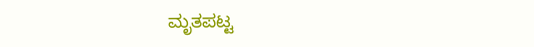ಮೃತಪಟ್ಟ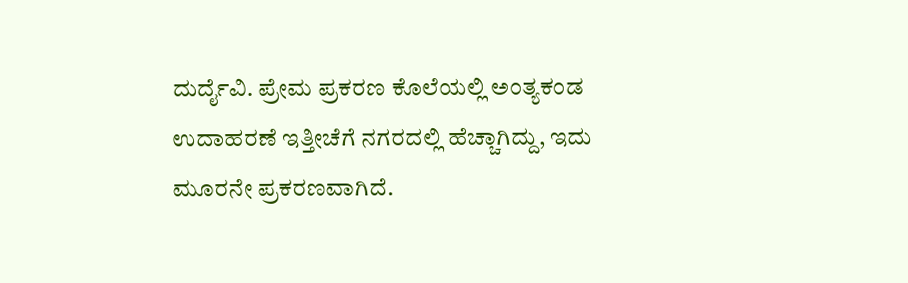ದುರ್ದೈವಿ. ಪ್ರೇಮ ಪ್ರಕರಣ ಕೊಲೆಯಲ್ಲಿ ಅಂತ್ಯಕಂಡ ಉದಾಹರಣೆ ಇತ್ತೀಚೆಗೆ ನಗರದಲ್ಲಿ ಹೆಚ್ಚಾಗಿದ್ದು, ಇದು ಮೂರನೇ ಪ್ರಕರಣವಾಗಿದೆ.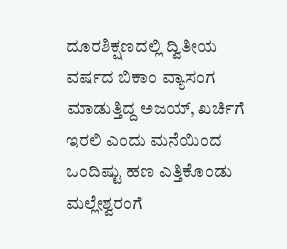ದೂರಶಿಕ್ಷಣದಲ್ಲಿ ದ್ವಿತೀಯ ವರ್ಷದ ಬಿಕಾಂ ವ್ಯಾಸಂಗ ಮಾಡುತ್ತಿದ್ದ ಅಜಯ್, ಖರ್ಚಿಗೆ ಇರಲಿ ಎಂದು ಮನೆಯಿಂದ ಒಂದಿಷ್ಟು ಹಣ ಎತ್ತಿಕೊಂಡು ಮಲ್ಲೇಶ್ವರಂಗೆ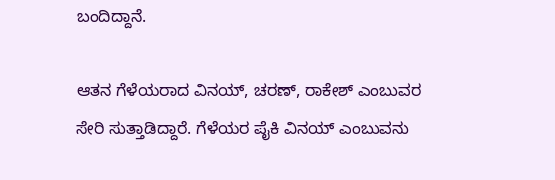ಬಂದಿದ್ದಾನೆ.

ಆತನ ಗೆಳೆಯರಾದ ವಿನಯ್, ಚರಣ್, ರಾಕೇಶ್ ಎಂಬುವರ ಸೇರಿ ಸುತ್ತಾಡಿದ್ದಾರೆ. ಗೆಳೆಯರ ಪೈಕಿ ವಿನಯ್ ಎಂಬುವನು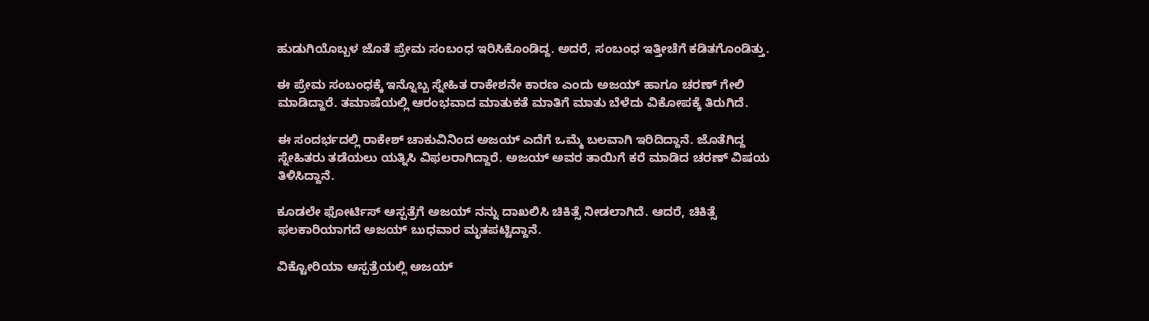ಹುಡುಗಿಯೊಬ್ಬಳ ಜೊತೆ ಪ್ರೇಮ ಸಂಬಂಧ ಇರಿಸಿಕೊಂಡಿದ್ದ. ಅದರೆ, ಸಂಬಂಧ ಇತ್ತೀಚೆಗೆ ಕಡಿತಗೊಂಡಿತ್ತು.

ಈ ಪ್ರೇಮ ಸಂಬಂಧಕ್ಕೆ ಇನ್ನೊಬ್ಬ ಸ್ನೇಹಿತ ರಾಕೇಶನೇ ಕಾರಣ ಎಂದು ಅಜಯ್ ಹಾಗೂ ಚರಣ್ ಗೇಲಿ ಮಾಡಿದ್ದಾರೆ. ತಮಾಷೆಯಲ್ಲಿ ಆರಂಭವಾದ ಮಾತುಕತೆ ಮಾತಿಗೆ ಮಾತು ಬೆಳೆದು ವಿಕೋಪಕ್ಕೆ ತಿರುಗಿದೆ.

ಈ ಸಂದರ್ಭದಲ್ಲಿ ರಾಕೇಶ್ ಚಾಕುವಿನಿಂದ ಅಜಯ್ ಎದೆಗೆ ಒಮ್ಮೆ ಬಲವಾಗಿ ಇರಿದಿದ್ದಾನೆ. ಜೊತೆಗಿದ್ದ ಸ್ನೇಹಿತರು ತಡೆಯಲು ಯತ್ನಿಸಿ ವಿಫಲರಾಗಿದ್ದಾರೆ. ಅಜಯ್ ಅವರ ತಾಯಿಗೆ ಕರೆ ಮಾಡಿದ ಚರಣ್ ವಿಷಯ ತಿಳಿಸಿದ್ದಾನೆ.

ಕೂಡಲೇ ಫೋರ್ಟಿಸ್ ಆಸ್ಪತ್ರೆಗೆ ಅಜಯ್ ನನ್ನು ದಾಖಲಿಸಿ ಚಿಕಿತ್ಸೆ ನೀಡಲಾಗಿದೆ. ಆದರೆ, ಚಿಕಿತ್ಸೆ ಫಲಕಾರಿಯಾಗದೆ ಅಜಯ್ ಬುಧವಾರ ಮೃತಪಟ್ಟಿದ್ದಾನೆ.

ವಿಕ್ಟೋರಿಯಾ ಆಸ್ಪತ್ರೆಯಲ್ಲಿ ಅಜಯ್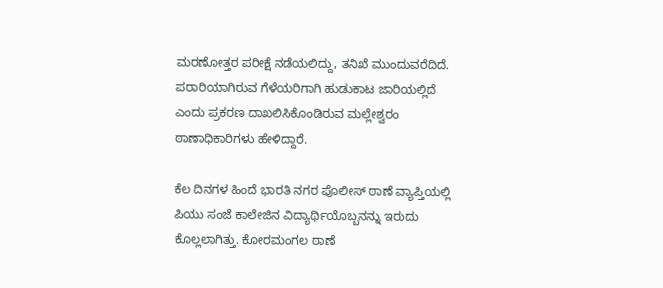ಮರಣೋತ್ತರ ಪರೀಕ್ಷೆ ನಡೆಯಲಿದ್ದು, ತನಿಖೆ ಮುಂದುವರೆದಿದೆ. ಪರಾರಿಯಾಗಿರುವ ಗೆಳೆಯರಿಗಾಗಿ ಹುಡುಕಾಟ ಜಾರಿಯಲ್ಲಿದೆ ಎಂದು ಪ್ರಕರಣ ದಾಖಲಿಸಿಕೊಂಡಿರುವ ಮಲ್ಲೇಶ್ವರಂ ಠಾಣಾಧಿಕಾರಿಗಳು ಹೇಳಿದ್ದಾರೆ.

ಕೆಲ ದಿನಗಳ ಹಿಂದೆ ಭಾರತಿ ನಗರ ಪೊಲೀಸ್ ಠಾಣೆ ವ್ಯಾಪ್ತಿಯಲ್ಲಿ ಪಿಯು ಸಂಜೆ ಕಾಲೇಜಿನ ವಿದ್ಯಾರ್ಥಿಯೊಬ್ಬನನ್ನು ಇರುದು ಕೊಲ್ಲಲಾಗಿತ್ತು. ಕೋರಮಂಗಲ ಠಾಣೆ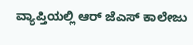ವ್ಯಾಪ್ತಿಯಲ್ಲಿ ಆರ್ ಜೆಎಸ್ ಕಾಲೇಜು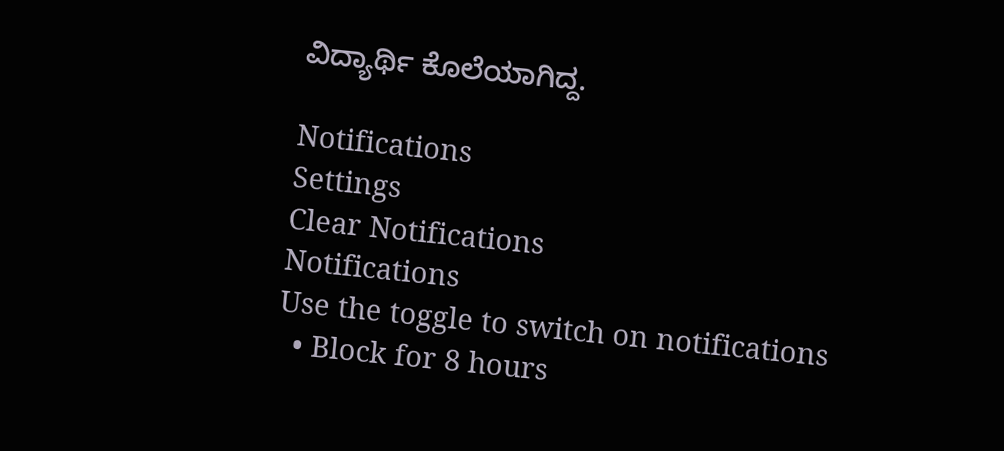ವಿದ್ಯಾರ್ಥಿ ಕೊಲೆಯಾಗಿದ್ದ.

Notifications
Settings
Clear Notifications
Notifications
Use the toggle to switch on notifications
  • Block for 8 hours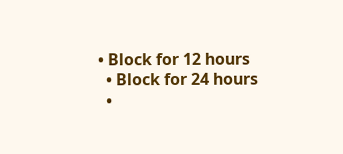• Block for 12 hours
  • Block for 24 hours
  •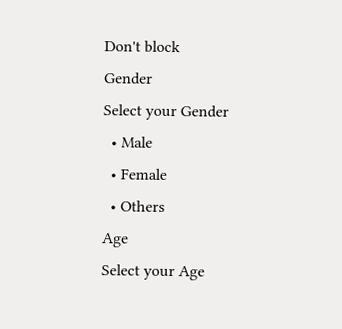Don't block
Gender
Select your Gender
  • Male
  • Female
  • Others
Age
Select your Age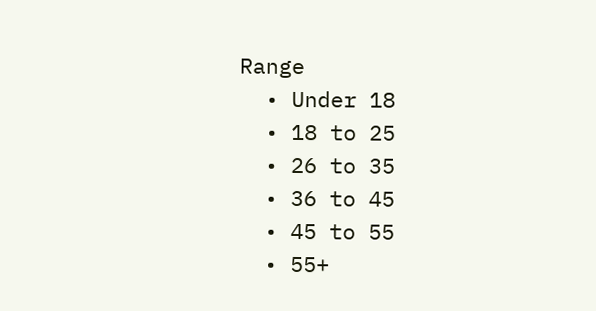Range
  • Under 18
  • 18 to 25
  • 26 to 35
  • 36 to 45
  • 45 to 55
  • 55+